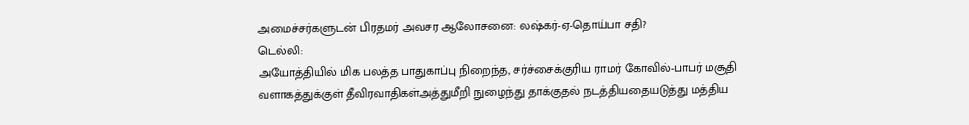அமைச்சர்களுடன் பிரதமர் அவசர ஆலோசனை: லஷ்கர்-ஏ-தொய்பா சதி?
டெல்லி:
அயோத்தியில் மிக பலத்த பாதுகாப்பு நிறைந்த, சர்ச்சைக்குரிய ராமர் கோவில்-பாபர் மசூதி வளாகத்துக்குள் தீவிரவாதிகள்அத்துமீறி நுழைந்து தாக்குதல் நடத்தியதையடுத்து மத்திய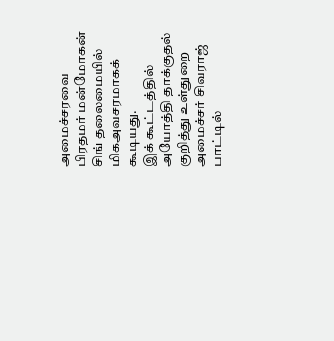அமைச்சரவை பிரதமர் மன்மோகன் சிங் தலைமையில் மிகஅவசரமாகக் கூடியது.
இக் கூட்டத்தில் அயோத்தி தாக்குதல் குறித்து உள்துறை அமைச்சர் சிவராஜ் பாட்டில்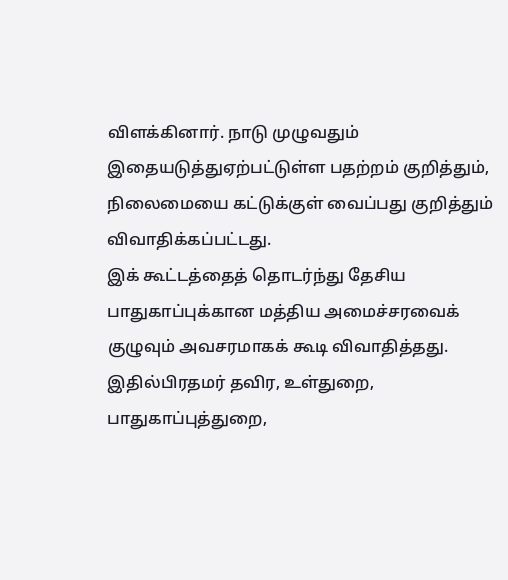விளக்கினார். நாடு முழுவதும் இதையடுத்துஏற்பட்டுள்ள பதற்றம் குறித்தும், நிலைமையை கட்டுக்குள் வைப்பது குறித்தும் விவாதிக்கப்பட்டது.
இக் கூட்டத்தைத் தொடர்ந்து தேசிய பாதுகாப்புக்கான மத்திய அமைச்சரவைக் குழுவும் அவசரமாகக் கூடி விவாதித்தது. இதில்பிரதமர் தவிர, உள்துறை, பாதுகாப்புத்துறை,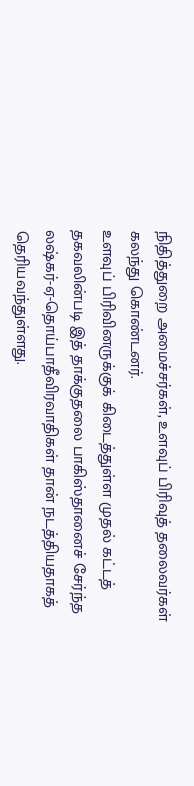நிதித்துறை அமைச்சர்கள், உளவுப் பிரிவுத் தலைவர்கள் கலந்து கொண்டனர்.
உளவுப் பிரிவினருக்குக் கிடைத்துள்ள முதல் கட்டத் தகவலின்படி இத் தாக்குதலை பாகிஸ்தானைச் சேர்ந்த லஷ்கர்-ஏ-தொய்பாதீவிரவாதிகள் தான் நடத்தியதாகத் தெரியவந்துள்ளது.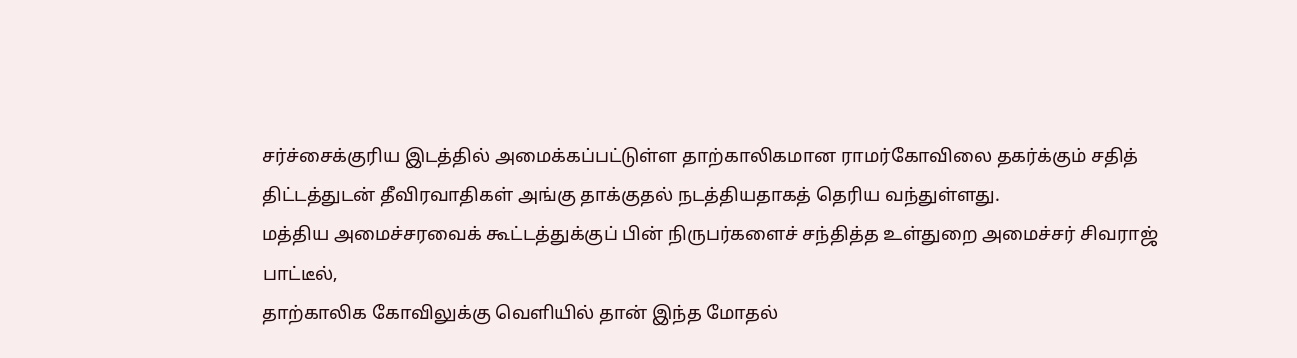சர்ச்சைக்குரிய இடத்தில் அமைக்கப்பட்டுள்ள தாற்காலிகமான ராமர்கோவிலை தகர்க்கும் சதித் திட்டத்துடன் தீவிரவாதிகள் அங்கு தாக்குதல் நடத்தியதாகத் தெரிய வந்துள்ளது.
மத்திய அமைச்சரவைக் கூட்டத்துக்குப் பின் நிருபர்களைச் சந்தித்த உள்துறை அமைச்சர் சிவராஜ் பாட்டீல்,
தாற்காலிக கோவிலுக்கு வெளியில் தான் இந்த மோதல்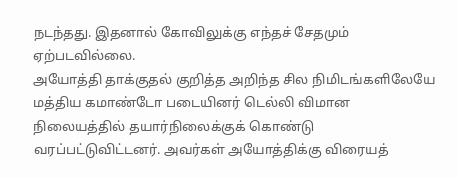நடந்தது. இதனால் கோவிலுக்கு எந்தச் சேதமும் ஏற்படவில்லை.
அயோத்தி தாக்குதல் குறித்த அறிந்த சில நிமிடங்களிலேயே மத்திய கமாண்டோ படையினர் டெல்லி விமான நிலையத்தில் தயார்நிலைக்குக் கொண்டு வரப்பட்டுவிட்டனர். அவர்கள் அயோத்திக்கு விரையத்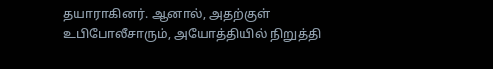தயாராகினர். ஆனால், அதற்குள் உபிபோலீசாரும், அயோத்தியில் நிறுத்தி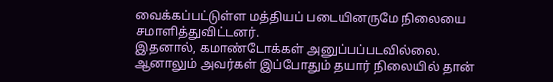வைக்கப்பட்டுள்ள மத்தியப் படையினருமே நிலையை சமாளித்துவிட்டனர்.
இதனால், கமாண்டோக்கள் அனுப்பப்படவில்லை. ஆனாலும் அவர்கள் இப்போதும் தயார் நிலையில் தான்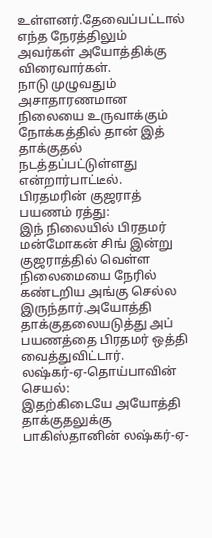உள்ளனர்.தேவைப்பட்டால் எந்த நேரத்திலும் அவர்கள் அயோத்திக்கு விரைவார்கள்.
நாடு முழுவதும் அசாதாரணமான நிலையை உருவாக்கும் நோக்கத்தில் தான் இத் தாக்குதல் நடத்தப்பட்டுள்ளது என்றார்பாட்டீல்.
பிரதமரின் குஜராத் பயணம் ரத்து:
இந் நிலையில் பிரதமர் மன்மோகன் சிங் இன்று குஜராத்தில் வெள்ள நிலைமையை நேரில் கண்டறிய அங்கு செல்ல இருந்தார்.அயோத்தி தாக்குதலையடுத்து அப் பயணத்தை பிரதமர் ஒத்தி வைத்துவிட்டார்.
லஷ்கர்-ஏ-தொய்பாவின் செயல்:
இதற்கிடையே அயோத்தி தாக்குதலுக்கு பாகிஸ்தானின் லஷ்கர்-ஏ-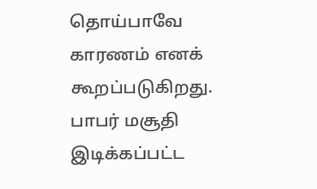தொய்பாவே காரணம் எனக் கூறப்படுகிறது.
பாபர் மசூதி இடிக்கப்பட்ட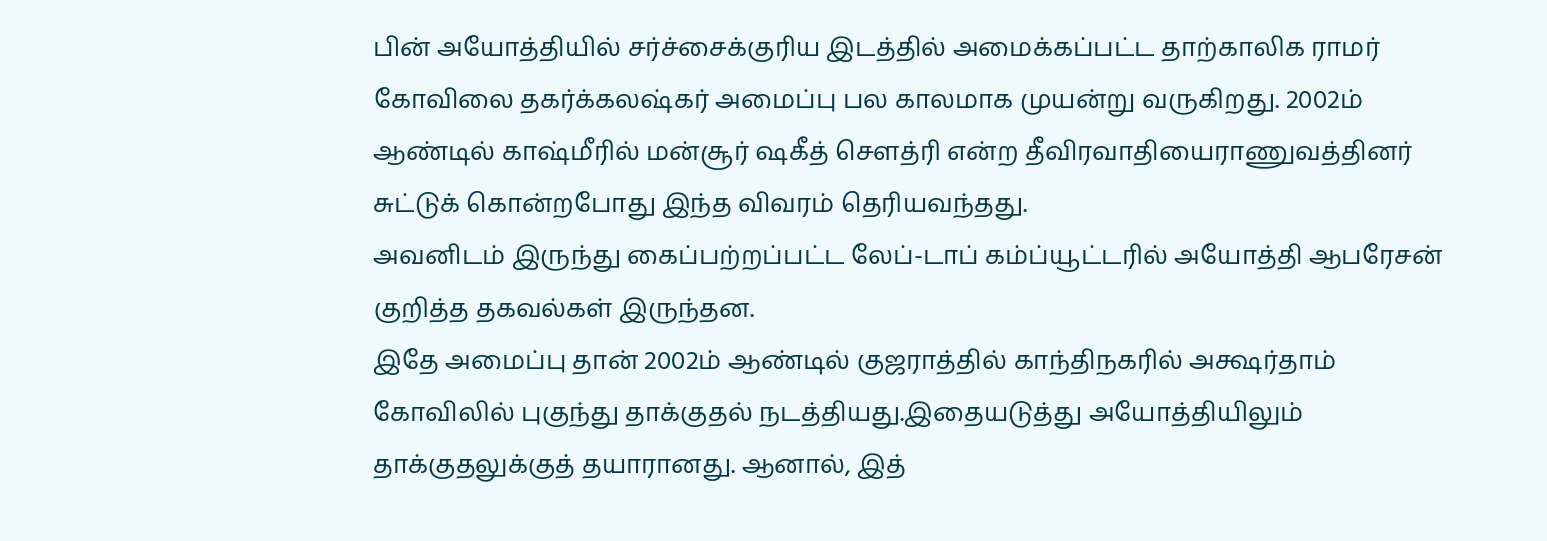பின் அயோத்தியில் சர்ச்சைக்குரிய இடத்தில் அமைக்கப்பட்ட தாற்காலிக ராமர் கோவிலை தகர்க்கலஷ்கர் அமைப்பு பல காலமாக முயன்று வருகிறது. 2002ம் ஆண்டில் காஷ்மீரில் மன்சூர் ஷகீத் செளத்ரி என்ற தீவிரவாதியைராணுவத்தினர் சுட்டுக் கொன்றபோது இந்த விவரம் தெரியவந்தது.
அவனிடம் இருந்து கைப்பற்றப்பட்ட லேப்-டாப் கம்ப்யூட்டரில் அயோத்தி ஆபரேசன் குறித்த தகவல்கள் இருந்தன.
இதே அமைப்பு தான் 2002ம் ஆண்டில் குஜராத்தில் காந்திநகரில் அக்ஷர்தாம் கோவிலில் புகுந்து தாக்குதல் நடத்தியது.இதையடுத்து அயோத்தியிலும் தாக்குதலுக்குத் தயாரானது. ஆனால், இத்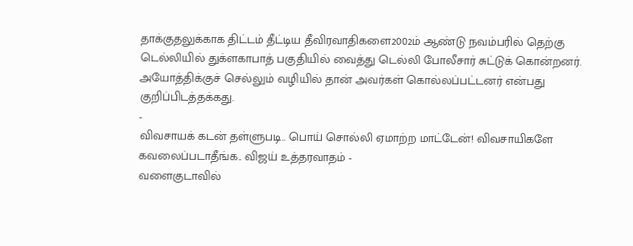தாக்குதலுக்காக திட்டம் தீட்டிய தீவிரவாதிகளை2002ம் ஆண்டு நவம்பரில் தெற்கு டெல்லியில் துக்ளகாபாத் பகுதியில் வைத்து டெல்லி போலீசார் சுட்டுக் கொன்றனர்.
அயோத்திக்குச் செல்லும் வழியில் தான் அவர்கள் கொல்லப்பட்டனர் என்பது குறிப்பிடத்தக்கது.
-
விவசாயக் கடன் தள்ளுபடி.. பொய் சொல்லி ஏமாற்ற மாட்டேன்! விவசாயிகளே கவலைப்படாதீங்க.. விஜய் உத்தரவாதம் -
வளைகுடாவில்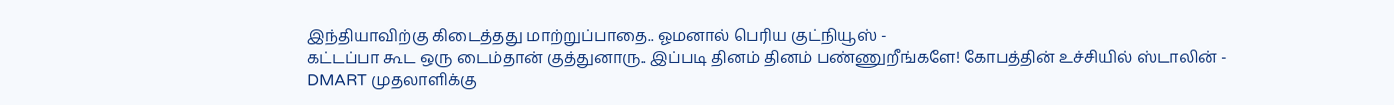இந்தியாவிற்கு கிடைத்தது மாற்றுப்பாதை.. ஓமனால் பெரிய குட்நியூஸ் -
கட்டப்பா கூட ஒரு டைம்தான் குத்துனாரு.. இப்படி தினம் தினம் பண்ணுறீங்களே! கோபத்தின் உச்சியில் ஸ்டாலின் -
DMART முதலாளிக்கு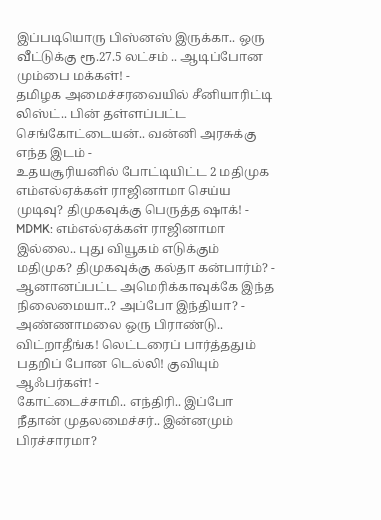இப்படியொரு பிஸ்னஸ் இருக்கா.. ஒரு வீட்டுக்கு ரூ.27.5 லட்சம் .. ஆடிப்போன மும்பை மக்கள்! -
தமிழக அமைச்சரவையில் சீனியாரிட்டி லிஸ்ட்.. பின் தள்ளப்பட்ட செங்கோட்டையன்.. வன்னி அரசுக்கு எந்த இடம் -
உதயசூரியனில் போட்டியிட்ட 2 மதிமுக எம்எல்ஏக்கள் ராஜினாமா செய்ய முடிவு? திமுகவுக்கு பெருத்த ஷாக்! -
MDMK: எம்எல்ஏக்கள் ராஜினாமா இல்லை.. புது வியூகம் எடுக்கும் மதிமுக? திமுகவுக்கு கல்தா கன்பார்ம்? -
ஆனானப்பட்ட அமெரிக்காவுக்கே இந்த நிலைமையா..? அப்போ இந்தியா? -
அண்ணாமலை ஒரு பிராண்டு.. விட்றாதீங்க! லெட்டரைப் பார்த்ததும் பதறிப் போன டெல்லி! குவியும் ஆஃபர்கள்! -
கோட்டைச்சாமி.. எந்திரி.. இப்போ நீதான் முதலமைச்சர்.. இன்னமும் பிரச்சாரமா?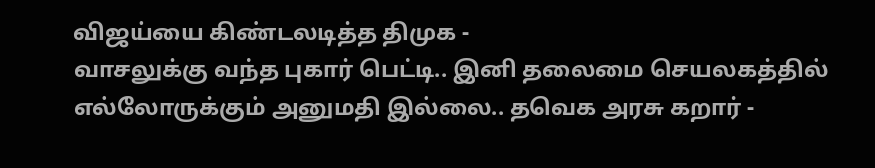விஜய்யை கிண்டலடித்த திமுக -
வாசலுக்கு வந்த புகார் பெட்டி.. இனி தலைமை செயலகத்தில் எல்லோருக்கும் அனுமதி இல்லை.. தவெக அரசு கறார் -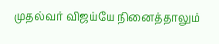முதல்வர் விஜய்யே நினைத்தாலும்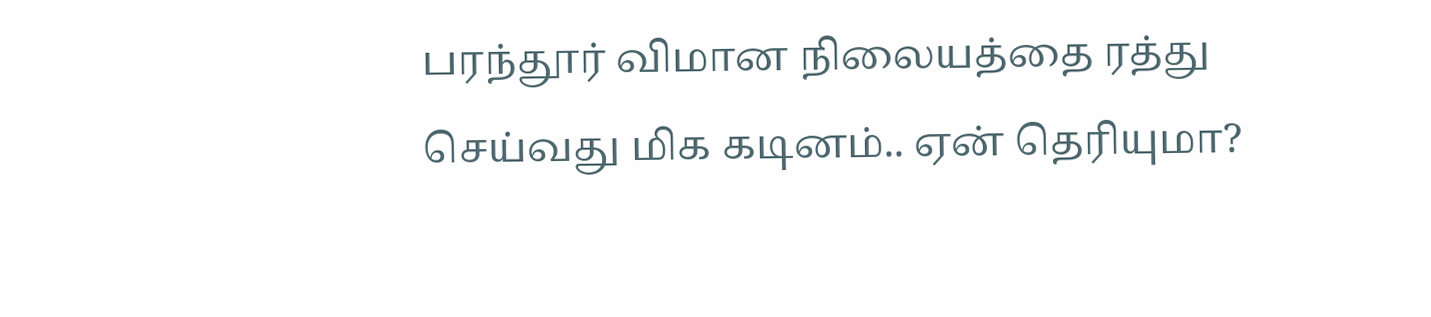பரந்தூர் விமான நிலையத்தை ரத்து செய்வது மிக கடினம்.. ஏன் தெரியுமா?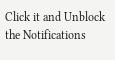Click it and Unblock the Notifications